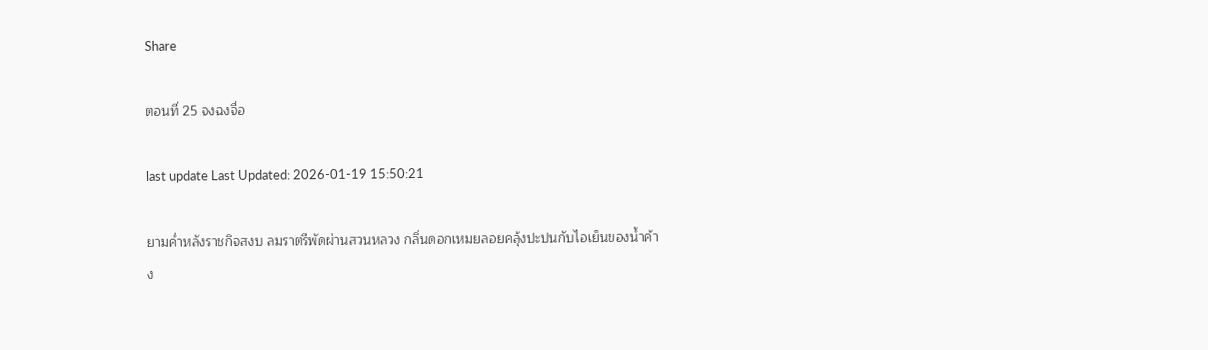Share

ตอนที่ 25 จงฉงจื่อ

last update Last Updated: 2026-01-19 15:50:21

ยามค่ำหลังราชกิจสงบ ลมราตรีพัดผ่านสวนหลวง กลิ่นดอกเหมยลอยคลุ้งปะปนกับไอเย็นของน้ำค้าง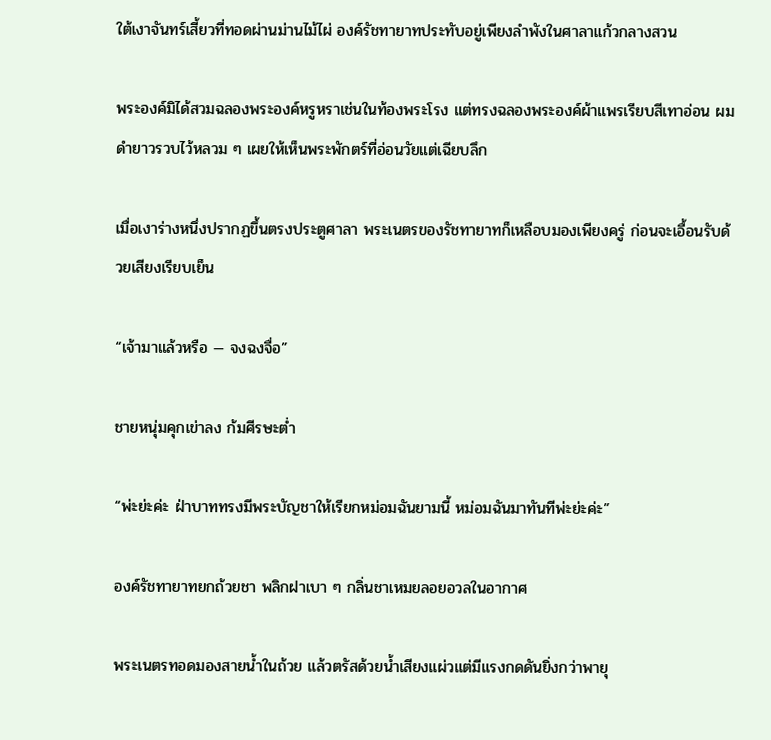ใต้เงาจันทร์เสี้ยวที่ทอดผ่านม่านไม้ไผ่ องค์รัชทายาทประทับอยู่เพียงลำพังในศาลาแก้วกลางสวน

พระองค์มิได้สวมฉลองพระองค์หรูหราเช่นในท้องพระโรง แต่ทรงฉลองพระองค์ผ้าแพรเรียบสีเทาอ่อน ผมดำยาวรวบไว้หลวม ๆ เผยให้เห็นพระพักตร์ที่อ่อนวัยแต่เฉียบลึก

เมื่อเงาร่างหนึ่งปรากฏขึ้นตรงประตูศาลา พระเนตรของรัชทายาทก็เหลือบมองเพียงครู่ ก่อนจะเอื้อนรับด้วยเสียงเรียบเย็น

“เจ้ามาแล้วหรือ — จงฉงจื่อ”

ชายหนุ่มคุกเข่าลง ก้มศีรษะต่ำ

“พ่ะย่ะค่ะ ฝ่าบาททรงมีพระบัญชาให้เรียกหม่อมฉันยามนี้ หม่อมฉันมาทันทีพ่ะย่ะค่ะ”

องค์รัชทายาทยกถ้วยชา พลิกฝาเบา ๆ กลิ่นชาเหมยลอยอวลในอากาศ

พระเนตรทอดมองสายน้ำในถ้วย แล้วตรัสด้วยน้ำเสียงแผ่วแต่มีแรงกดดันยิ่งกว่าพายุ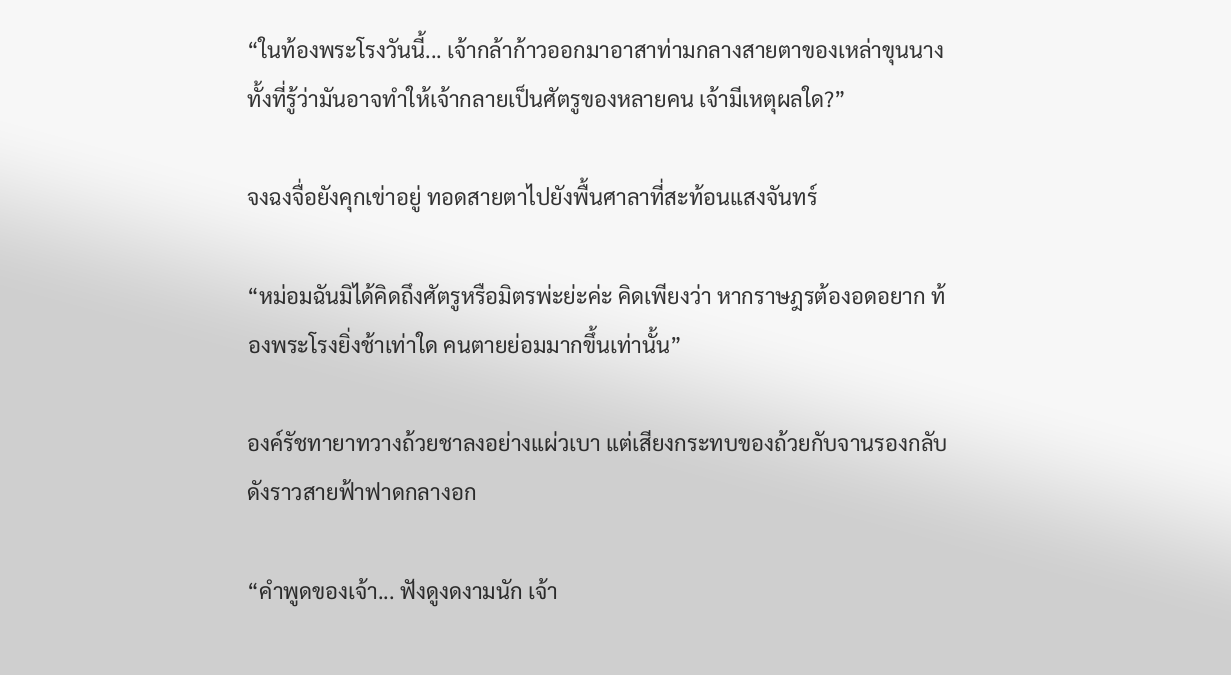“ในท้องพระโรงวันนี้... เจ้ากล้าก้าวออกมาอาสาท่ามกลางสายตาของเหล่าขุนนาง ทั้งที่รู้ว่ามันอาจทำให้เจ้ากลายเป็นศัตรูของหลายคน เจ้ามีเหตุผลใด?”

จงฉงจื่อยังคุกเข่าอยู่ ทอดสายตาไปยังพื้นศาลาที่สะท้อนแสงจันทร์

“หม่อมฉันมิได้คิดถึงศัตรูหรือมิตรพ่ะย่ะค่ะ คิดเพียงว่า หากราษฎรต้องอดอยาก ท้องพระโรงยิ่งช้าเท่าใด คนตายย่อมมากขึ้นเท่านั้น”

องค์รัชทายาทวางถ้วยชาลงอย่างแผ่วเบา แต่เสียงกระทบของถ้วยกับจานรองกลับดังราวสายฟ้าฟาดกลางอก

“คำพูดของเจ้า... ฟังดูงดงามนัก เจ้า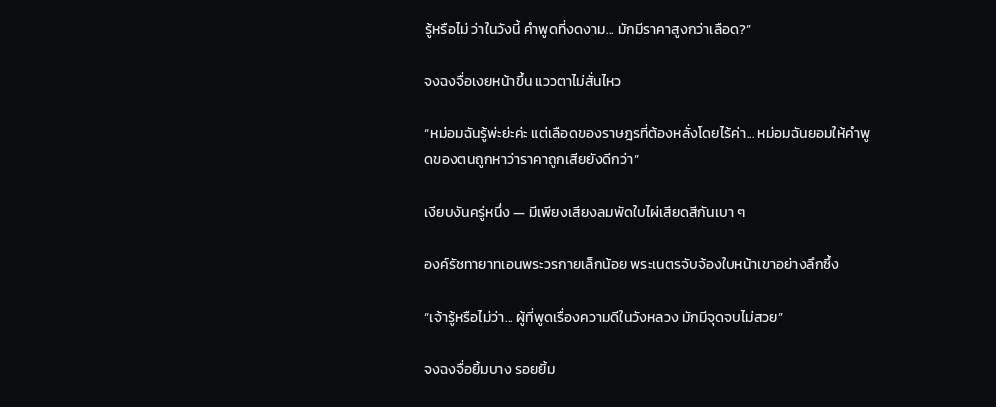รู้หรือไม่ ว่าในวังนี้ คำพูดที่งดงาม... มักมีราคาสูงกว่าเลือด?”

จงฉงจื่อเงยหน้าขึ้น แววตาไม่สั่นไหว

“หม่อมฉันรู้พ่ะย่ะค่ะ แต่เลือดของราษฎรที่ต้องหลั่งโดยไร้ค่า... หม่อมฉันยอมให้คำพูดของตนถูกหาว่าราคาถูกเสียยังดีกว่า”

เงียบงันครู่หนึ่ง — มีเพียงเสียงลมพัดใบไผ่เสียดสีกันเบา ๆ

องค์รัชทายาทเอนพระวรกายเล็กน้อย พระเนตรจับจ้องใบหน้าเขาอย่างลึกซึ้ง

“เจ้ารู้หรือไม่ว่า... ผู้ที่พูดเรื่องความดีในวังหลวง มักมีจุดจบไม่สวย”

จงฉงจื่อยิ้มบาง รอยยิ้ม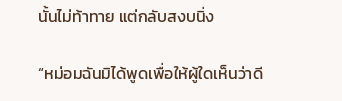นั้นไม่ท้าทาย แต่กลับสงบนิ่ง

“หม่อมฉันมิได้พูดเพื่อให้ผู้ใดเห็นว่าดี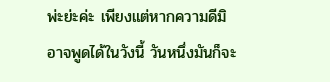พ่ะย่ะค่ะ เพียงแต่หากความดีมิอาจพูดได้ในวังนี้ วันหนึ่งมันก็จะ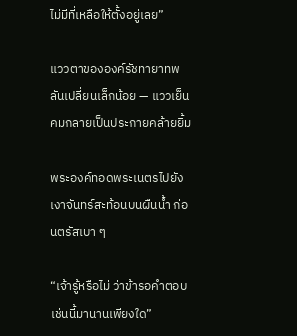ไม่มีที่เหลือให้ตั้งอยู่เลย”

แววตาขององค์รัชทายาทพลันเปลี่ยนเล็กน้อย — แววเย็นคมกลายเป็นประกายคล้ายยิ้ม

พระองค์ทอดพระเนตรไปยังเงาจันทร์สะท้อนบนผืนน้ำ ก่อนตรัสเบา ๆ

“เจ้ารู้หรือไม่ ว่าข้ารอคำตอบเช่นนี้มานานเพียงใด”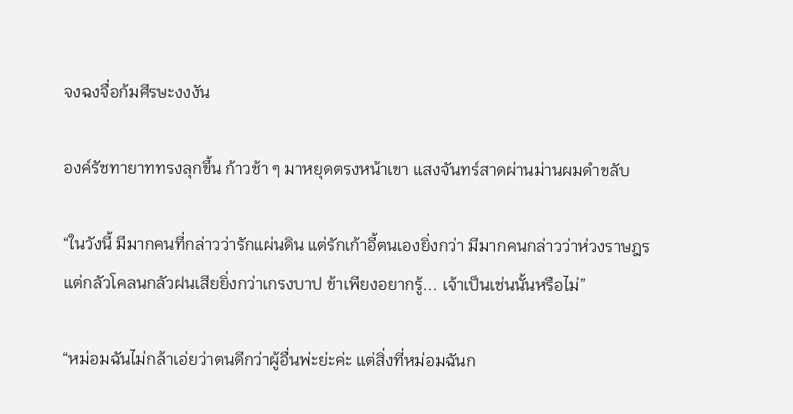จงฉงจื่อก้มศีรษะงงงัน

องค์รัชทายาททรงลุกขึ้น ก้าวช้า ๆ มาหยุดตรงหน้าเขา แสงจันทร์สาดผ่านม่านผมดำขลับ

“ในวังนี้ มีมากคนที่กล่าวว่ารักแผ่นดิน แต่รักเก้าอี้ตนเองยิ่งกว่า มีมากคนกล่าวว่าห่วงราษฎร แต่กลัวโคลนกลัวฝนเสียยิ่งกว่าเกรงบาป ข้าเพียงอยากรู้... เจ้าเป็นเช่นนั้นหรือไม่”

“หม่อมฉันไม่กล้าเอ่ยว่าตนดีกว่าผู้อื่นพ่ะย่ะค่ะ แต่สิ่งที่หม่อมฉันก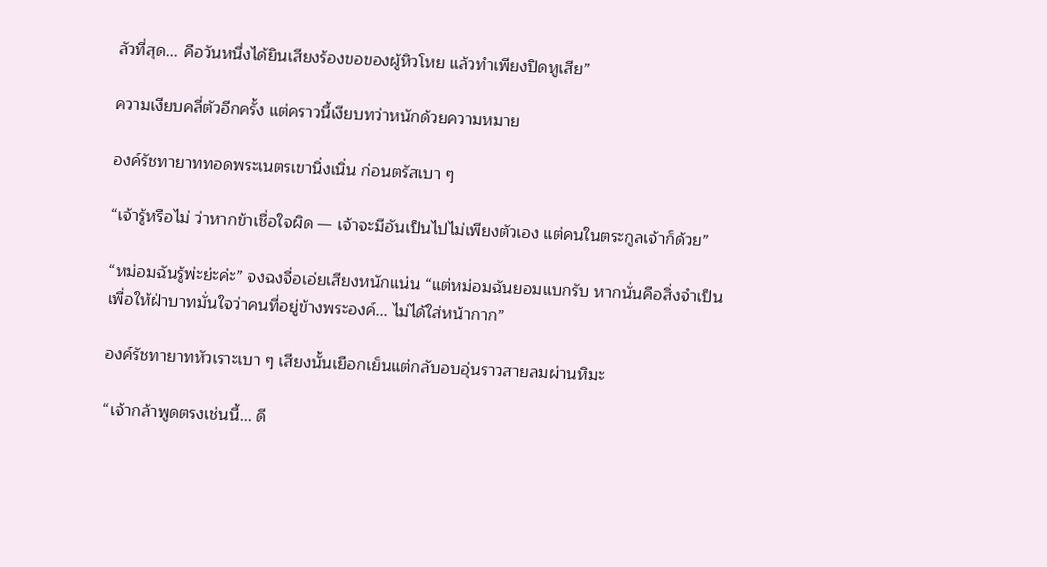ลัวที่สุด... คือวันหนึ่งได้ยินเสียงร้องขอของผู้หิวโหย แล้วทำเพียงปิดหูเสีย”

ความเงียบคลี่ตัวอีกครั้ง แต่คราวนี้เงียบทว่าหนักด้วยความหมาย

องค์รัชทายาททอดพระเนตรเขานิ่งเนิ่น ก่อนตรัสเบา ๆ

“เจ้ารู้หรือไม่ ว่าหากข้าเชื่อใจผิด — เจ้าจะมีอันเป็นไปไม่เพียงตัวเอง แต่คนในตระกูลเจ้าก็ด้วย”

“หม่อมฉันรู้พ่ะย่ะค่ะ” จงฉงจื่อเอ่ยเสียงหนักแน่น “แต่หม่อมฉันยอมแบกรับ หากนั่นคือสิ่งจำเป็นเพื่อให้ฝ่าบาทมั่นใจว่าคนที่อยู่ข้างพระองค์... ไม่ได้ใส่หน้ากาก”

องค์รัชทายาทหัวเราะเบา ๆ เสียงนั้นเยือกเย็นแต่กลับอบอุ่นราวสายลมผ่านหิมะ

“เจ้ากล้าพูดตรงเช่นนี้... ดี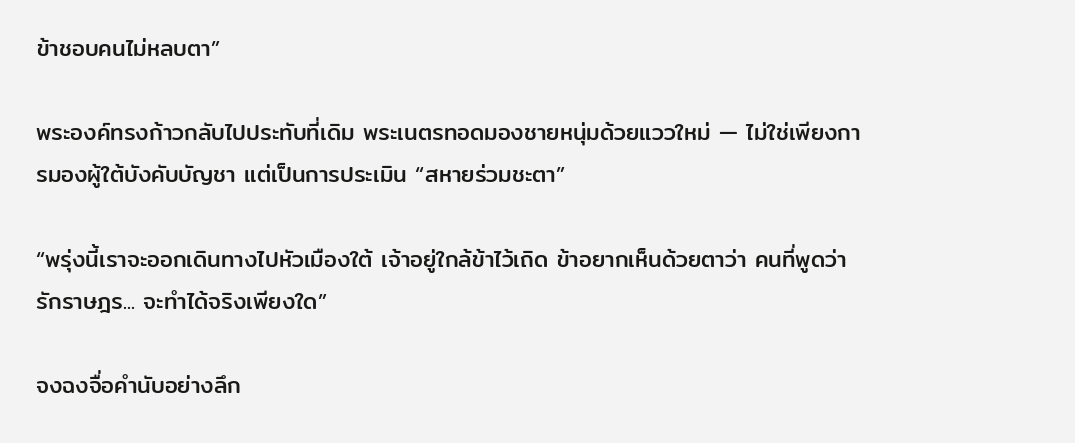ข้าชอบคนไม่หลบตา”

พระองค์ทรงก้าวกลับไปประทับที่เดิม พระเนตรทอดมองชายหนุ่มด้วยแววใหม่ — ไม่ใช่เพียงการมองผู้ใต้บังคับบัญชา แต่เป็นการประเมิน “สหายร่วมชะตา”

“พรุ่งนี้เราจะออกเดินทางไปหัวเมืองใต้ เจ้าอยู่ใกล้ข้าไว้เถิด ข้าอยากเห็นด้วยตาว่า คนที่พูดว่ารักราษฎร... จะทำได้จริงเพียงใด”

จงฉงจื่อคำนับอย่างลึก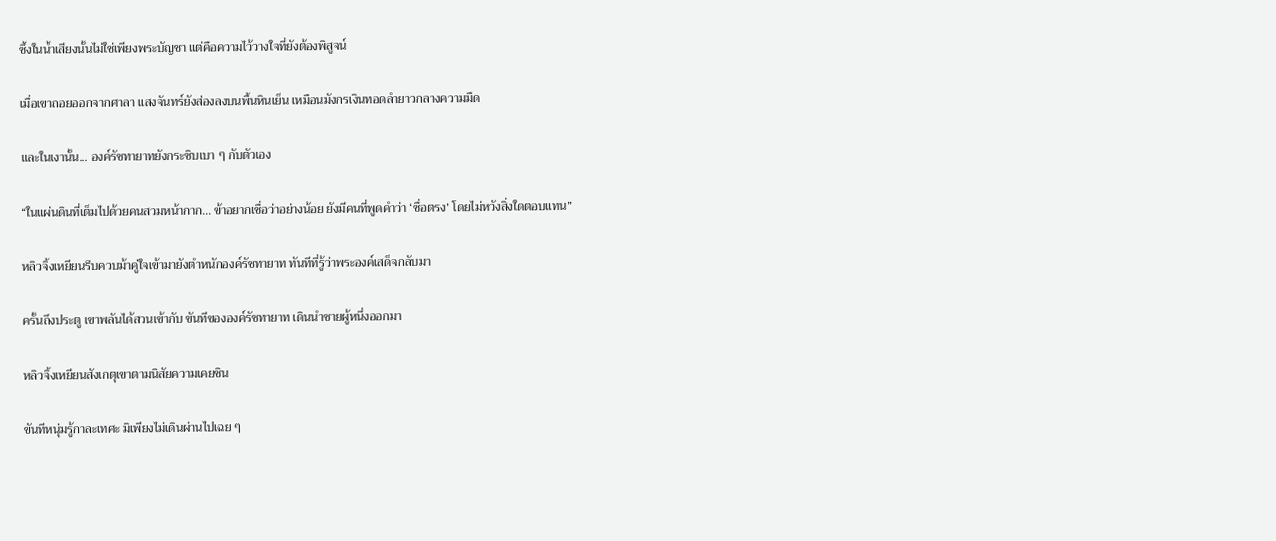ซึ้งในน้ำเสียงนั้นไม่ใช่เพียงพระบัญชา แต่คือความไว้วางใจที่ยังต้องพิสูจน์

เมื่อเขาถอยออกจากศาลา แสงจันทร์ยังส่องลงบนพื้นหินเย็น เหมือนมังกรเงินทอดลำยาวกลางความมืด

และในเงานั้น... องค์รัชทายาทยังกระซิบเบา ๆ กับตัวเอง

“ในแผ่นดินที่เต็มไปด้วยคนสวมหน้ากาก... ข้าอยากเชื่อว่าอย่างน้อย ยังมีคนที่พูดคำว่า ‘ซื่อตรง’ โดยไม่หวังสิ่งใดตอบแทน”

หลิวจิ้งเหยียนรีบควบม้าคู่ใจเข้ามายังตำหนักองค์รัชทายาท ทันทีที่รู้ว่าพระองค์เสด็จกลับมา

ครั้นถึงประตู เขาพลันได้สวนเข้ากับ ขันทีขององค์รัชทายาท เดินนำชายผู้หนึ่งออกมา

หลิวจิ้งเหยียนสังเกตุเขาตามนิสัยความเคยชิน

ขันทีหนุ่มรู้กาละเทศะ มิเพียงไม่เดินผ่านไปเฉย ๆ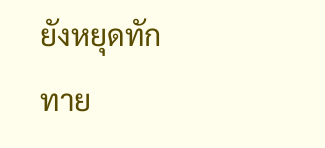ยังหยุดทักทาย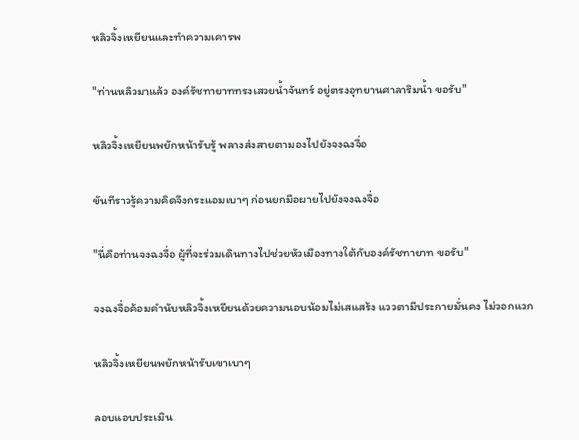หลิวจิ้งเหยียนและทำความเคารพ

"ท่านหลิวมาแล้ว องค์รัชทายาททรงเสวยน้ำจันทร์ อยู่ตรงอุทยานศาลาริมน้ำ ขอรับ"

หลิวจิ้งเหยียนพยักหน้ารับรู้ พลางส่งสายตามองไปยังจงฉงจื่อ

ขันทีราวรู้ความคิดจึงกระแอมเบาๆ ก่อนยกมือผายไปยังจงฉงจื่อ

"นี่คือท่านจงฉงจื่อ ผู้ที่จะร่วมเดินทางไปช่วยหัวเมืองทางใต้กับองค์รัชทายาท ขอรับ"

จงฉงจื่อค้อมคำนับหลิวจิ้งเหยียนด้วยความนอบน้อมไม่เสแสร้ง แววตามีประกายมั่นคง ไม่วอกแวก

หลิวจิ้งเหยียนพยักหน้ารับเขาเบาๆ

ลอบแอบประเมิน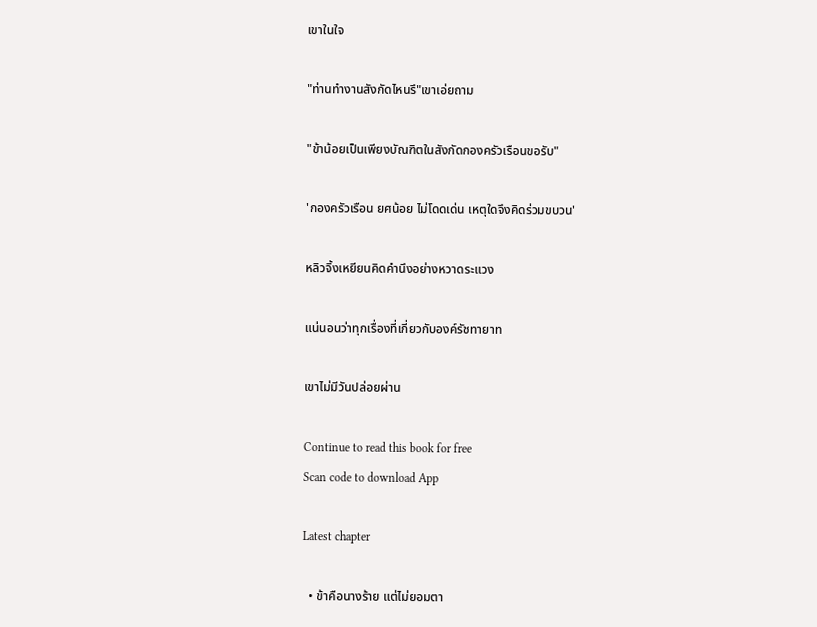เขาในใจ

"ท่านทำงานสังกัดไหนรึ"เขาเอ่ยถาม

"ข้าน้อยเป็นเพียงบัณฑิตในสังกัดกองครัวเรือนขอรับ"

'กองครัวเรือน ยศน้อย ไม่โดดเด่น เหตุใดจึงคิดร่วมขบวน'

หลิวจิ้งเหยียนคิดคำนึงอย่างหวาดระแวง

แน่นอนว่าทุกเรื่องที่เกี่ยวกับองค์รัชทายาท

เขาไม่มีวันปล่อยผ่าน

Continue to read this book for free
Scan code to download App

Latest chapter

  • ข้าคือนางร้าย แต่ไม่ยอมตา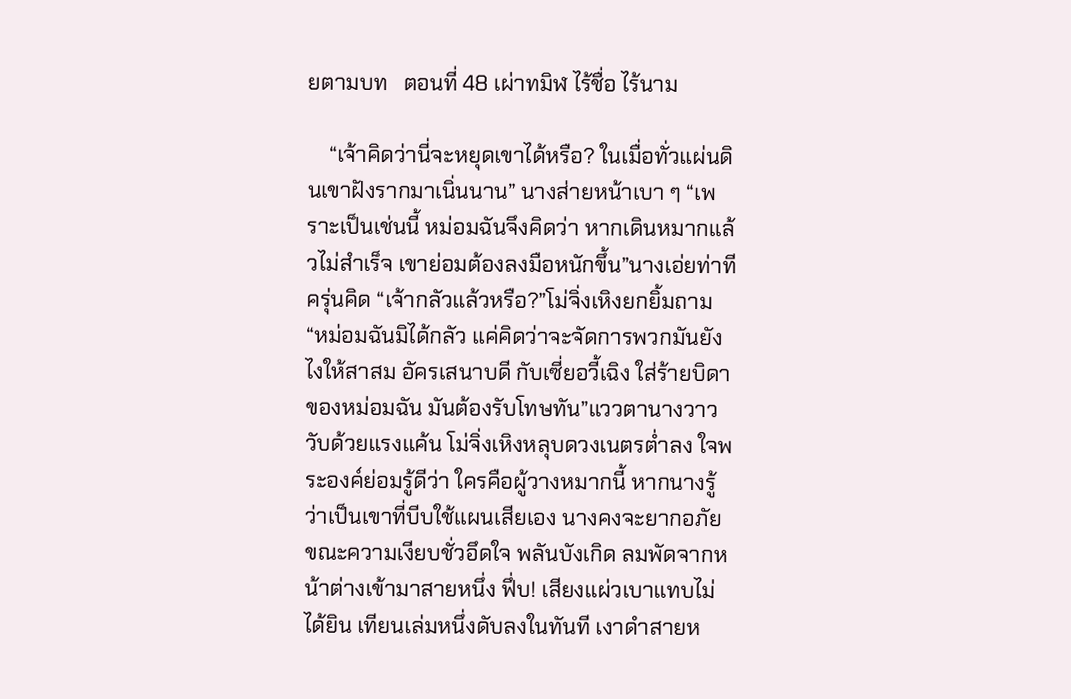ยตามบท   ตอนที่ 48 เผ่าทมิฬ ไร้ชื่อ ไร้นาม

    “เจ้าคิดว่านี่จะหยุดเขาได้หรือ? ในเมื่อทั่วแผ่นดินเขาฝังรากมาเนิ่นนาน” นางส่ายหน้าเบา ๆ “เพราะเป็นเช่นนี้ หม่อมฉันจึงคิดว่า หากเดินหมากแล้วไม่สำเร็จ เขาย่อมต้องลงมือหนักขึ้น”นางเอ่ยท่าทีครุ่นคิด “เจ้ากลัวแล้วหรือ?”โม่จิ่งเหิงยกยิ้มถาม “หม่อมฉันมิได้กลัว แค่คิดว่าจะจัดการพวกมันยังไงให้สาสม อัครเสนาบดี กับเซี่ยอวี้เฉิง ใส่ร้ายบิดาของหม่อมฉัน มันต้องรับโทษทัน”แววตานางวาววับด้วยแรงแค้น โม่จิ่งเหิงหลุบดวงเนตรต่ำลง ใจพระองค์ย่อมรู้ดีว่า ใครคือผู้วางหมากนี้ หากนางรู้ว่าเป็นเขาที่บีบใช้แผนเสียเอง นางคงจะยากอภัย ขณะความเงียบชั่วอึดใจ พลันบังเกิด ลมพัดจากหน้าต่างเข้ามาสายหนึ่ง ฟึ่บ! เสียงแผ่วเบาแทบไม่ได้ยิน เทียนเล่มหนึ่งดับลงในทันที เงาดำสายห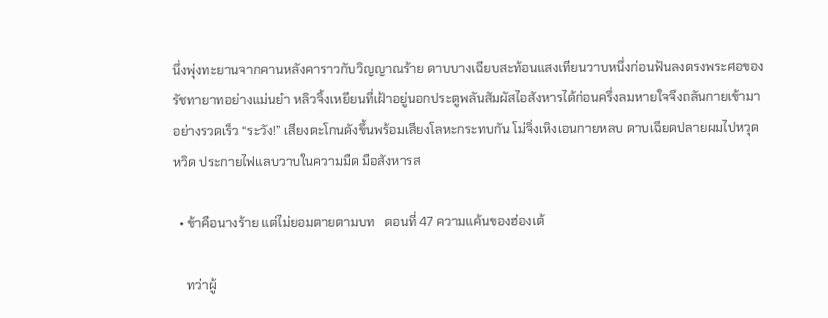นึ่งพุ่งทะยานจากคานหลังคาราวกับวิญญาณร้าย ดาบบางเฉียบสะท้อนแสงเทียนวาบหนึ่งก่อนฟันลงตรงพระศอของรัชทายาทอย่างแม่นยำ หลิวจิ้งเหยียนที่เฝ้าอยู่นอกประตูพลันสัมผัสไอสังหารได้ก่อนครึ่งลมหายใจจึงถลันกายเข้ามาอย่างรวดเร็ว “ระวัง!” เสียงตะโกนดังขึ้นพร้อมเสียงโลหะกระทบกัน โม่จิ่งเหิงเอนกายหลบ ดาบเฉียดปลายผมไปหวุดหวิด ประกายไฟแลบวาบในความมืด มือสังหารส

  • ข้าคือนางร้าย แต่ไม่ยอมตายตามบท   ตอนที่ 47 ความแค้นของฮ่องเต้

    ทว่าผู้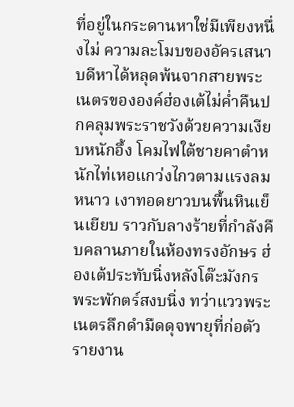ที่อยู่ในกระดานหาใช่มีเพียงหนึ่งไม่ ความละโมบของอัครเสนาบดีหาได้หลุดพ้นจากสายพระเนตรขององค์ฮ่องเต้ไม่ค่ำคืนปกคลุมพระราชวังด้วยความเงียบหนักอึ้ง โคมไฟใต้ชายคาตำหนักไท่เหอแกว่งไกวตามแรงลมหนาว เงาทอดยาวบนพื้นหินเย็นเยียบ ราวกับลางร้ายที่กำลังคืบคลานภายในห้องทรงอักษร ฮ่องเต้ประทับนิ่งหลังโต๊ะมังกร พระพักตร์สงบนิ่ง ทว่าแววพระเนตรลึกดำมืดดุจพายุที่ก่อตัวรายงาน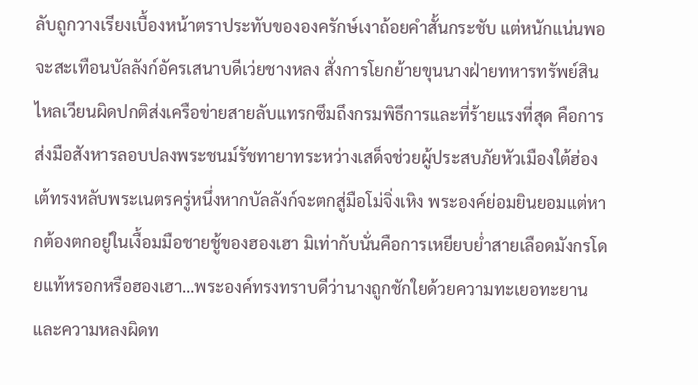ลับถูกวางเรียงเบื้องหน้าตราประทับขององครักษ์เงาถ้อยคำสั้นกระชับ แต่หนักแน่นพอจะสะเทือนบัลลังก์อัครเสนาบดีเว่ยชางหลง สั่งการโยกย้ายขุนนางฝ่ายทหารทรัพย์สินไหลเวียนผิดปกติส่งเครือข่ายสายลับแทรกซึมถึงกรมพิธีการและที่ร้ายแรงที่สุด คือการส่งมือสังหารลอบปลงพระชนม์รัชทายาทระหว่างเสด็จช่วยผู้ประสบภัยหัวเมืองใต้ฮ่องเต้ทรงหลับพระเนตรครู่หนึ่งหากบัลลังก์จะตกสู่มือโม่จิ่งเหิง พระองค์ย่อมยินยอมแต่หากต้องตกอยู่ในเงื้อมมือชายชู้ของฮองเฮา มิเท่ากับนั่นคือการเหยียบย่ำสายเลือดมังกรโดยแท้หรอกหรือฮองเฮา…พระองค์ทรงทราบดีว่านางถูกชักใยด้วยความทะเยอทะยานและความหลงผิดท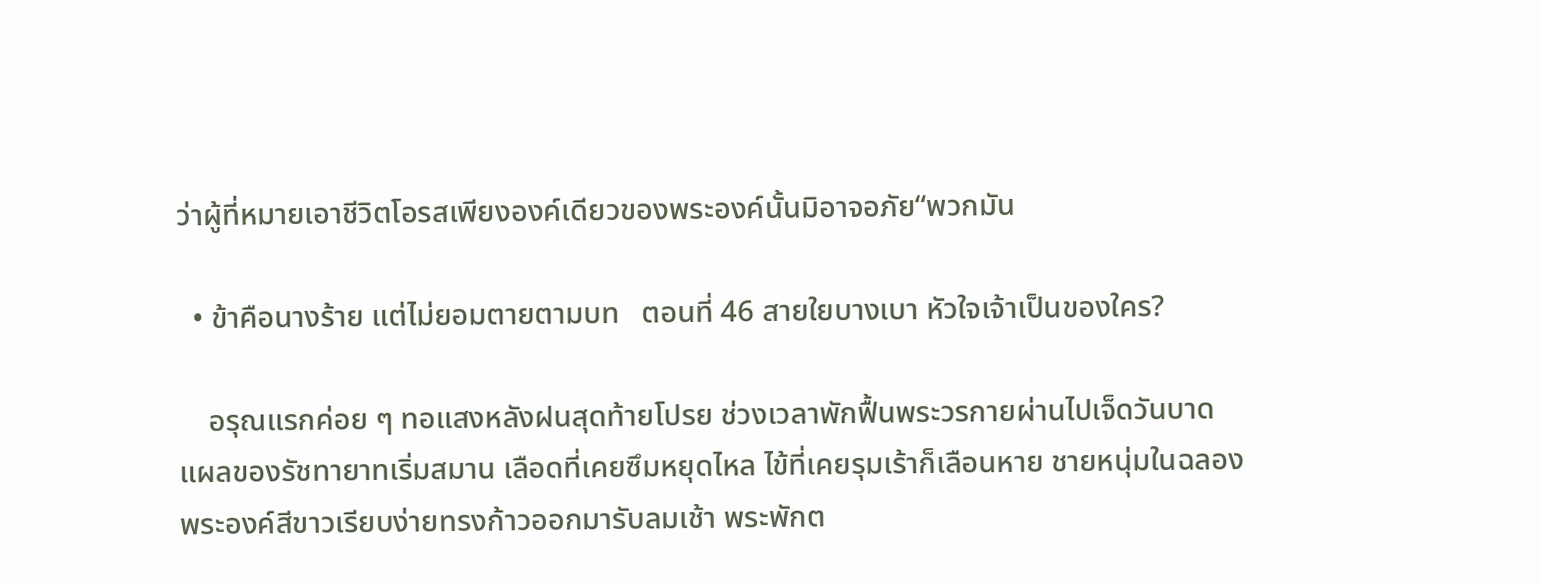ว่าผู้ที่หมายเอาชีวิตโอรสเพียงองค์เดียวของพระองค์นั้นมิอาจอภัย“พวกมัน

  • ข้าคือนางร้าย แต่ไม่ยอมตายตามบท   ตอนที่ 46 สายใยบางเบา หัวใจเจ้าเป็นของใคร?

    อรุณแรกค่อย ๆ ทอแสงหลังฝนสุดท้ายโปรย ช่วงเวลาพักฟื้นพระวรกายผ่านไปเจ็ดวันบาดแผลของรัชทายาทเริ่มสมาน เลือดที่เคยซึมหยุดไหล ไข้ที่เคยรุมเร้าก็เลือนหาย ชายหนุ่มในฉลองพระองค์สีขาวเรียบง่ายทรงก้าวออกมารับลมเช้า พระพักต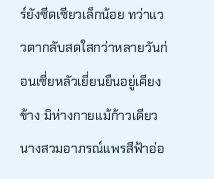ร์ยังซีดเซียวเล็กน้อย ทว่าแววตากลับสดใสกว่าหลายวันก่อนเซี่ยหลัวเยี่ยนยืนอยู่เคียงข้าง มิห่างกายแม้ก้าวเดียว นางสวมอาภรณ์แพรสีฟ้าอ่อ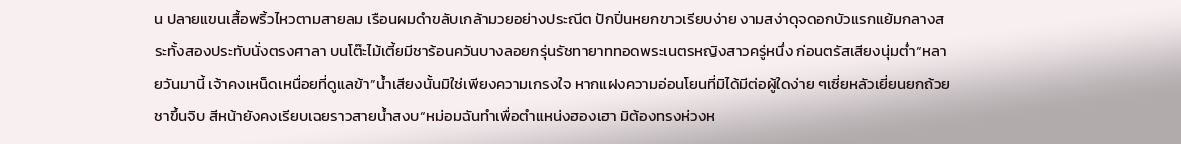น ปลายแขนเสื้อพริ้วไหวตามสายลม เรือนผมดำขลับเกล้ามวยอย่างประณีต ปักปิ่นหยกขาวเรียบง่าย งามสง่าดุจดอกบัวแรกแย้มกลางสระทั้งสองประทับนั่งตรงศาลา บนโต๊ะไม้เตี้ยมีชาร้อนควันบางลอยกรุ่นรัชทายาททอดพระเนตรหญิงสาวครู่หนึ่ง ก่อนตรัสเสียงนุ่มต่ำ“หลายวันมานี้ เจ้าคงเหน็ดเหนื่อยที่ดูแลข้า”น้ำเสียงนั้นมิใช่เพียงความเกรงใจ หากแฝงความอ่อนโยนที่มิได้มีต่อผู้ใดง่าย ๆเซี่ยหลัวเยี่ยนยกถ้วยชาขึ้นจิบ สีหน้ายังคงเรียบเฉยราวสายน้ำสงบ“หม่อมฉันทำเพื่อตำแหน่งฮองเฮา มิต้องทรงห่วงห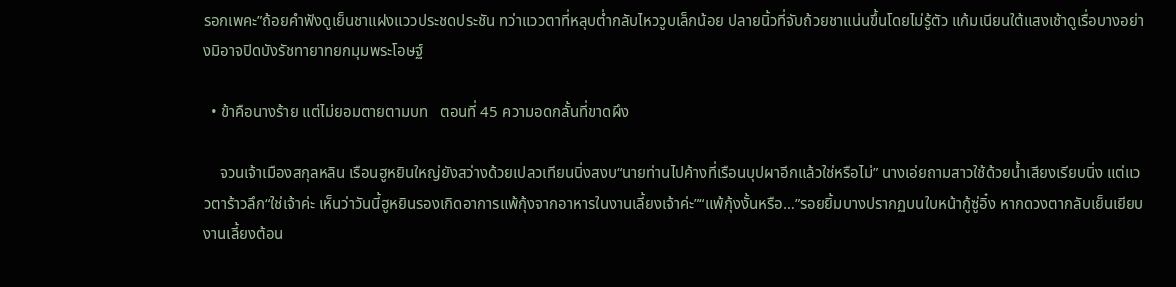รอกเพคะ”ถ้อยคำฟังดูเย็นชาแฝงแววประชดประชัน ทว่าแววตาที่หลุบต่ำกลับไหววูบเล็กน้อย ปลายนิ้วที่จับถ้วยชาแน่นขึ้นโดยไม่รู้ตัว แก้มเนียนใต้แสงเช้าดูเรื่อบางอย่างมิอาจปิดบังรัชทายาทยกมุมพระโอษฐ์

  • ข้าคือนางร้าย แต่ไม่ยอมตายตามบท   ตอนที่ 45 ความอดกลั้นที่ขาดผึง

    จวนเจ้าเมืองสกุลหลิน เรือนฮูหยินใหญ่ยังสว่างด้วยเปลวเทียนนิ่งสงบ“นายท่านไปค้างที่เรือนบุปผาอีกแล้วใช่หรือไม่” นางเอ่ยถามสาวใช้ด้วยน้ำเสียงเรียบนิ่ง แต่แววตาร้าวลึก“ใช่เจ้าค่ะ เห็นว่าวันนี้ฮูหยินรองเกิดอาการแพ้กุ้งจากอาหารในงานเลี้ยงเจ้าค่ะ”“แพ้กุ้งงั้นหรือ…”รอยยิ้มบางปรากฏบนใบหน้ากู้ซู่อิ๋ง หากดวงตากลับเย็นเยียบ งานเลี้ยงต้อน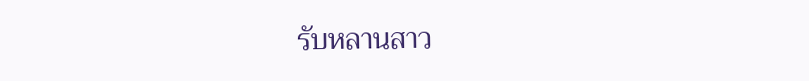รับหลานสาว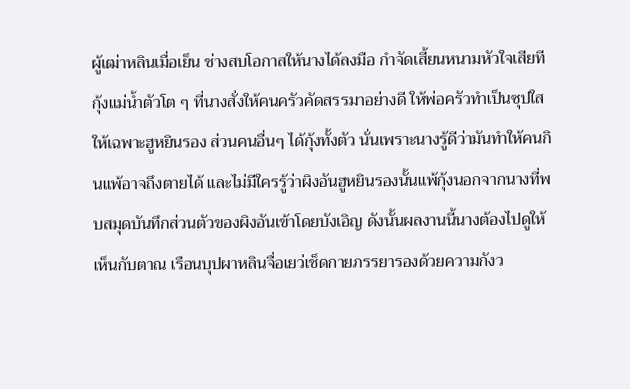ผู้เฒ่าหลินเมื่อเย็น ช่างสบโอกาสให้นางได้ลงมือ กำจัดเสี้ยนหนามหัวใจเสียที กุ้งแม่น้ำตัวโต ๆ ที่นางสั่งให้คนครัวคัดสรรมาอย่างดี ให้พ่อครัวทำเป็นซุปใสให้เฉพาะฮูหยินรอง ส่วนคนอื่นๆ ได้กุ้งทั้งตัว นั่นเพราะนางรู้ดีว่ามันทำให้คนกินแพ้อาจถึงตายได้ และไม่มีใครรู้ว่าผิงอันฮูหยินรองนั้นแพ้กุ้งนอกจากนางที่พบสมุดบันทึกส่วนตัวของผิงอันเข้าโดยบังเอิญ ดังนั้นผลงานนี้นางต้องไปดูให้เห็นกับตาณ เรือนบุปผาหลินจื่อเยว่เช็ดกายภรรยารองด้วยความกังว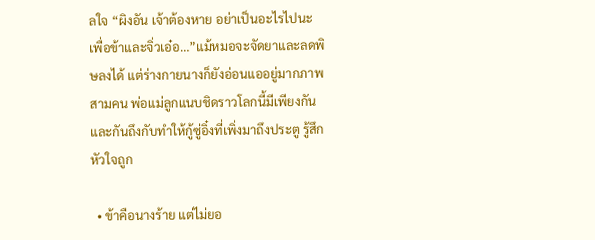ลใจ “ผิงอัน เจ้าต้องหาย อย่าเป็นอะไรไปนะ เพื่อข้าและจิ่วเอ๋อ…”แม้หมอจะจัดยาและลดพิษลงได้ แต่ร่างกายนางก็ยังอ่อนแออยู่มากภาพสามคน พ่อแม่ลูกแนบชิดราวโลกนี้มีเพียงกันและกันถึงกับทำให้กู้ซู่อิ๋งที่เพิ่งมาถึงประตู รู้สึกหัวใจถูก

  • ข้าคือนางร้าย แต่ไม่ยอ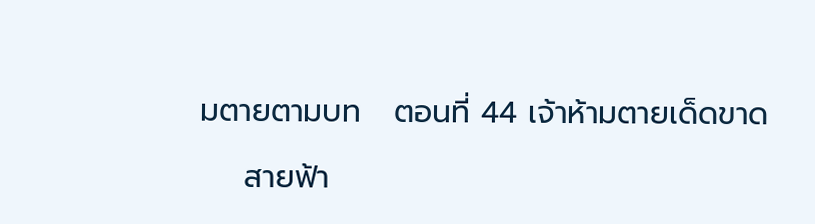มตายตามบท   ตอนที่ 44 เจ้าห้ามตายเด็ดขาด

    สายฟ้า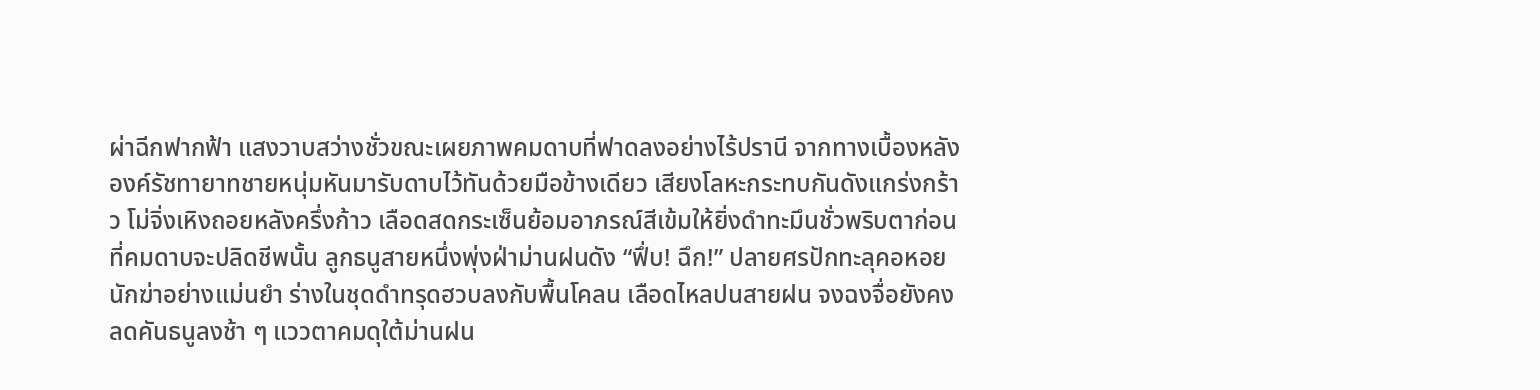ผ่าฉีกฟากฟ้า แสงวาบสว่างชั่วขณะเผยภาพคมดาบที่ฟาดลงอย่างไร้ปรานี จากทางเบื้องหลัง องค์รัชทายาทชายหนุ่มหันมารับดาบไว้ทันด้วยมือข้างเดียว เสียงโลหะกระทบกันดังแกร่งกร้าว โม่จิ่งเหิงถอยหลังครึ่งก้าว เลือดสดกระเซ็นย้อมอาภรณ์สีเข้มให้ยิ่งดำทะมึนชั่วพริบตาก่อนที่คมดาบจะปลิดชีพนั้น ลูกธนูสายหนึ่งพุ่งฝ่าม่านฝนดัง “ฟึ่บ! ฉึก!” ปลายศรปักทะลุคอหอยนักฆ่าอย่างแม่นยำ ร่างในชุดดำทรุดฮวบลงกับพื้นโคลน เลือดไหลปนสายฝน จงฉงจื่อยังคงลดคันธนูลงช้า ๆ แววตาคมดุใต้ม่านฝน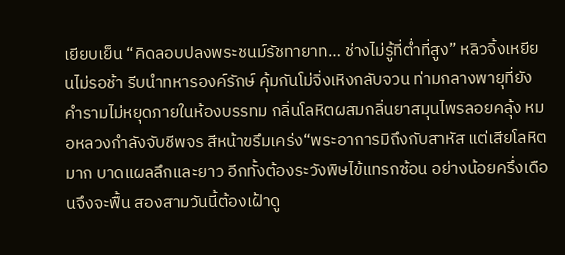เยียบเย็น “คิดลอบปลงพระชนม์รัชทายาท… ช่างไม่รู้ที่ต่ำที่สูง” หลิวจิ้งเหยียนไม่รอช้า รีบนำทหารองค์รักษ์ คุ้มกันโม่จิ่งเหิงกลับจวน ท่ามกลางพายุที่ยังคำรามไม่หยุดภายในห้องบรรทม กลิ่นโลหิตผสมกลิ่นยาสมุนไพรลอยคลุ้ง หมอหลวงกำลังจับชีพจร สีหน้าขรึมเคร่ง“พระอาการมิถึงกับสาหัส แต่เสียโลหิตมาก บาดแผลลึกและยาว อีกทั้งต้องระวังพิษไข้แทรกซ้อน อย่างน้อยครึ่งเดือนจึงจะฟื้น สองสามวันนี้ต้องเฝ้าดู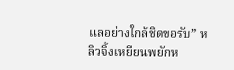แลอย่างใกล้ชิดขอรับ” หลิวจิ้งเหยียนพยักห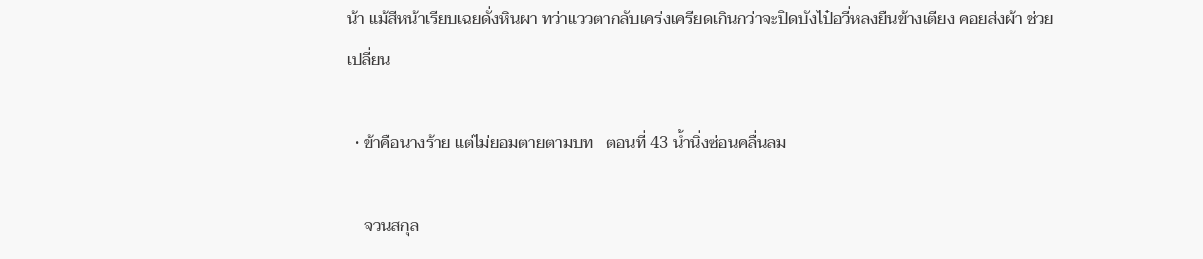น้า แม้สีหน้าเรียบเฉยดั่งหินผา ทว่าแววตากลับเคร่งเครียดเกินกว่าจะปิดบังไป๋อวี่หลงยืนข้างเตียง คอยส่งผ้า ช่วยเปลี่ยน

  • ข้าคือนางร้าย แต่ไม่ยอมตายตามบท   ตอนที่ 43 น้ำนิ่งซ่อนคลื่นลม

    จวนสกุล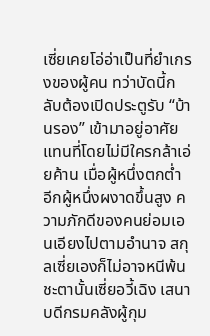เซี่ยเคยโอ่อ่าเป็นที่ยำเกรงของผู้คน ทว่าบัดนี้กลับต้องเปิดประตูรับ “บ้านรอง” เข้ามาอยู่อาศัยแทนที่โดยไม่มีใครกล้าเอ่ยค้าน เมื่อผู้หนึ่งตกต่ำ อีกผู้หนึ่งผงาดขึ้นสูง ความภักดีของคนย่อมเอนเอียงไปตามอำนาจ สกุลเซี่ยเองก็ไม่อาจหนีพ้นชะตานั้นเซี่ยอวี้เฉิง เสนาบดีกรมคลังผู้กุม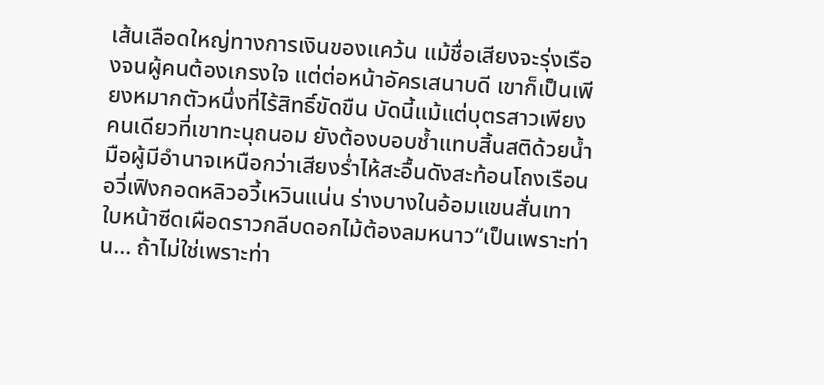เส้นเลือดใหญ่ทางการเงินของแคว้น แม้ชื่อเสียงจะรุ่งเรืองจนผู้คนต้องเกรงใจ แต่ต่อหน้าอัครเสนาบดี เขาก็เป็นเพียงหมากตัวหนึ่งที่ไร้สิทธิ์ขัดขืน บัดนี้แม้แต่บุตรสาวเพียงคนเดียวที่เขาทะนุถนอม ยังต้องบอบช้ำแทบสิ้นสติด้วยน้ำมือผู้มีอำนาจเหนือกว่าเสียงร่ำไห้สะอื้นดังสะท้อนโถงเรือน อวี่เฟิงกอดหลิวอวี้เหวินแน่น ร่างบางในอ้อมแขนสั่นเทา ใบหน้าซีดเผือดราวกลีบดอกไม้ต้องลมหนาว“เป็นเพราะท่าน... ถ้าไม่ใช่เพราะท่า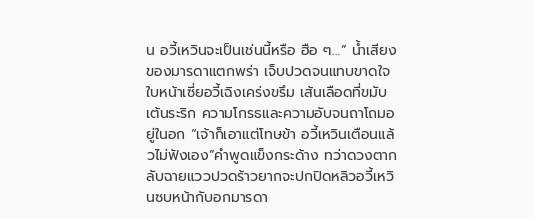น อวี้เหวินจะเป็นเช่นนี้หรือ ฮือ ๆ…” น้ำเสียงของมารดาแตกพร่า เจ็บปวดจนแทบขาดใจใบหน้าเซี่ยอวี้เฉิงเคร่งขรึม เส้นเลือดที่ขมับเต้นระริก ความโกรธและความอับจนถาโถมอยู่ในอก “เจ้าก็เอาแต่โทษข้า อวี้เหวินเตือนแล้วไม่ฟังเอง”คำพูดแข็งกระด้าง ทว่าดวงตากลับฉายแววปวดร้าวยากจะปกปิดหลิวอวี้เหวินซบหน้ากับอกมารดา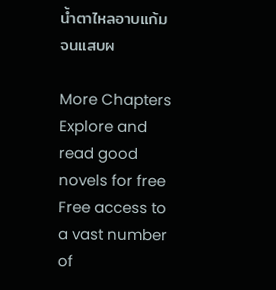น้ำตาไหลอาบแก้มจนแสบผ

More Chapters
Explore and read good novels for free
Free access to a vast number of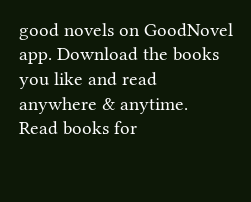good novels on GoodNovel app. Download the books you like and read anywhere & anytime.
Read books for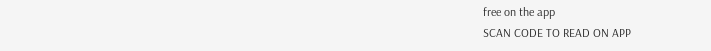free on the app
SCAN CODE TO READ ON APP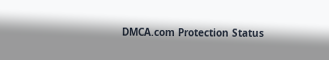DMCA.com Protection Status